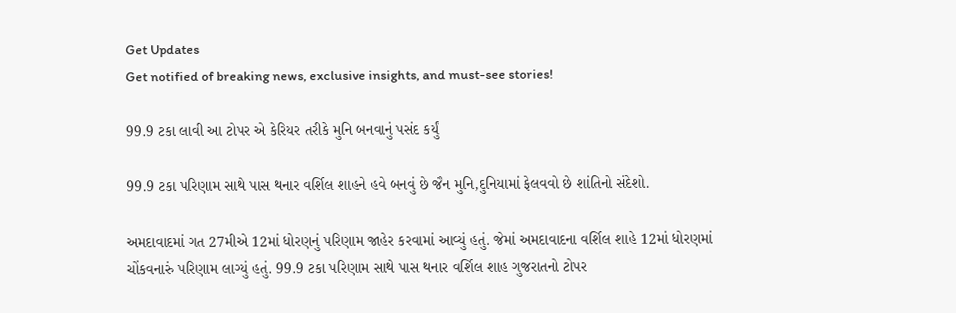Get Updates
Get notified of breaking news, exclusive insights, and must-see stories!

99.9 ટકા લાવી આ ટોપર એ કેરિયર તરીકે મુનિ બનવાનું પસંદ કર્યું

99.9 ટકા પરિણામ સાથે પાસ થનાર વર્શિલ શાહને હવે બનવું છે જૈન મુનિ,દુનિયામાં ફેલવવો છે શાંતિનો સંદેશો.

અમદાવાદમાં ગત 27મીએ 12માં ધોરણનું પરિણામ જાહેર કરવામાં આવ્યું હતું. જેમાં અમદાવાદના વર્શિલ શાહે 12માં ધોરણમાં ચોંકવનારું પરિણામ લાગ્યું હતું. 99.9 ટકા પરિણામ સાથે પાસ થનાર વર્શિલ શાહ ગુજરાતનો ટોપર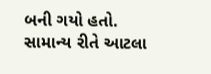બની ગયો હતો. સામાન્ય રીતે આટલા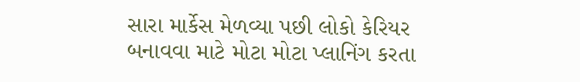સારા માર્કેસ મેળવ્યા પછી લોકો કેરિયર બનાવવા માટે મોટા મોટા પ્લાનિંગ કરતા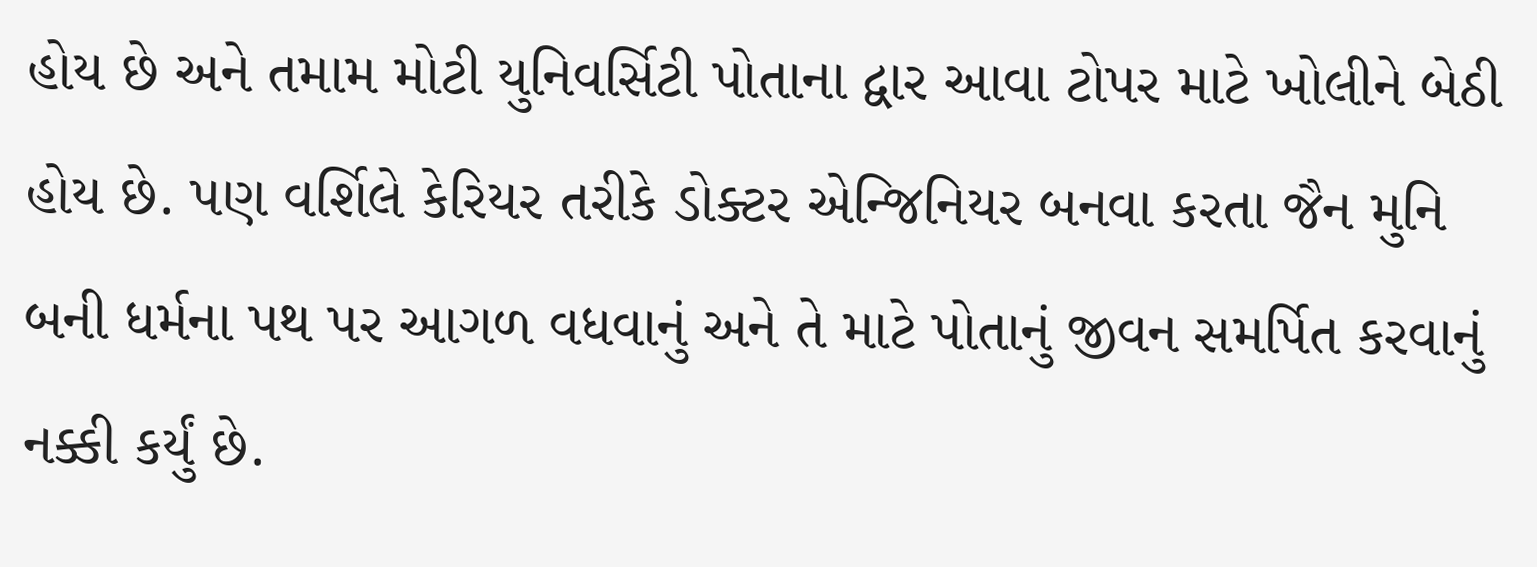હોય છે અને તમામ મોટી યુનિવર્સિટી પોતાના દ્વાર આવા ટોપર માટે ખોલીને બેઠી હોય છે. પણ વર્શિલે કેરિયર તરીકે ડોક્ટર એન્જિનિયર બનવા કરતા જૈન મુનિ બની ધર્મના પથ પર આગળ વધવાનું અને તે માટે પોતાનું જીવન સમર્પિત કરવાનું નક્કી કર્યું છે.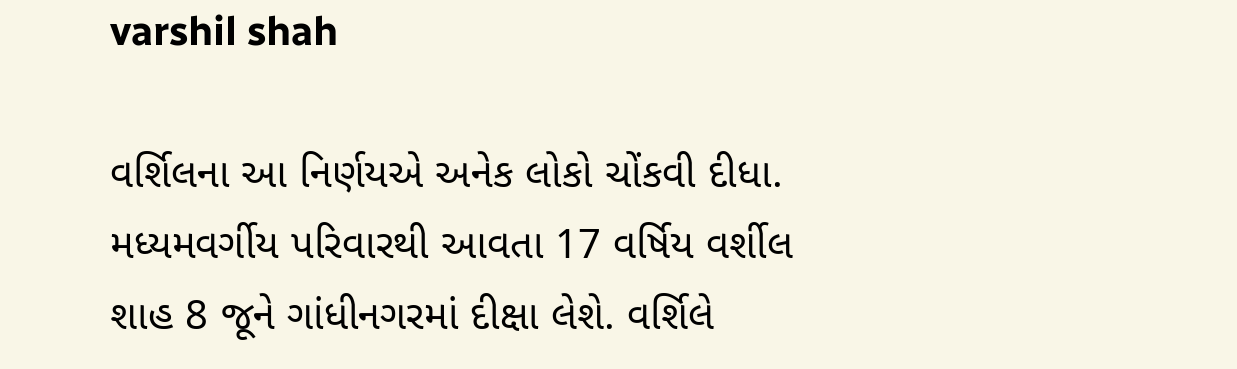varshil shah

વર્શિલના આ નિર્ણયએ અનેક લોકો ચોંકવી દીધા. મધ્યમવર્ગીય પરિવારથી આવતા 17 વર્ષિય વર્શીલ શાહ 8 જૂને ગાંધીનગરમાં દીક્ષા લેશે. વર્શિલે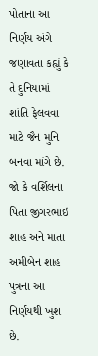પોતાના આ નિર્ણય અંગે જણાવતા કહ્યું કે તે દુનિયામાં શાંતિ ફેલવવા માટે જૈન મુનિ બનવા માંગે છે. જો કે વર્શિલના પિતા જીગરભાઇ શાહ અને માતા અમીબેન શાહ પુત્રના આ નિર્ણયથી ખુશ છે.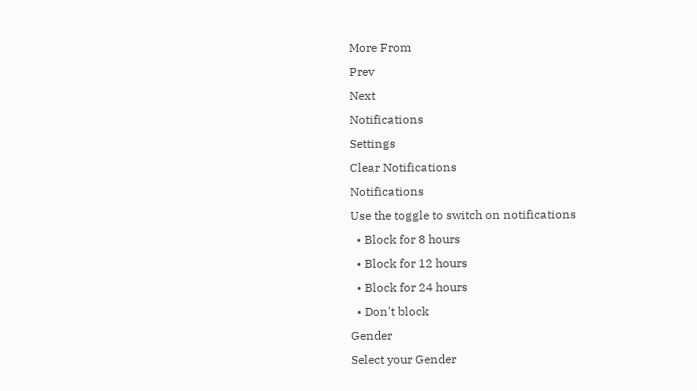More From
Prev
Next
Notifications
Settings
Clear Notifications
Notifications
Use the toggle to switch on notifications
  • Block for 8 hours
  • Block for 12 hours
  • Block for 24 hours
  • Don't block
Gender
Select your Gender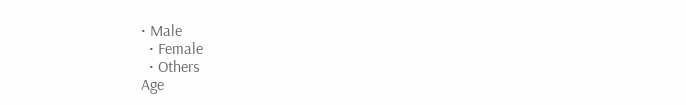• Male
  • Female
  • Others
Age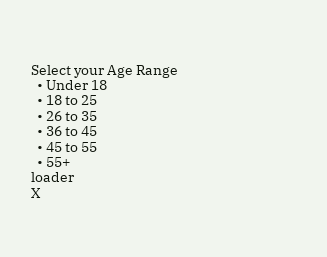Select your Age Range
  • Under 18
  • 18 to 25
  • 26 to 35
  • 36 to 45
  • 45 to 55
  • 55+
loader
X